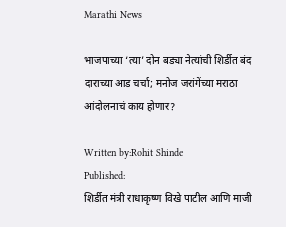Marathi News

भाजपाच्या ‘त्या’ दोन बड्या नेत्यांची शिर्डीत बंद दाराच्या आड चर्चा; मनोज जरांगेंच्या मराठा आंदोलनाचं काय होणार?

Written by:Rohit Shinde
Published:
शिर्डीत मंत्री राधाकृष्ण विखे पाटील आणि माजी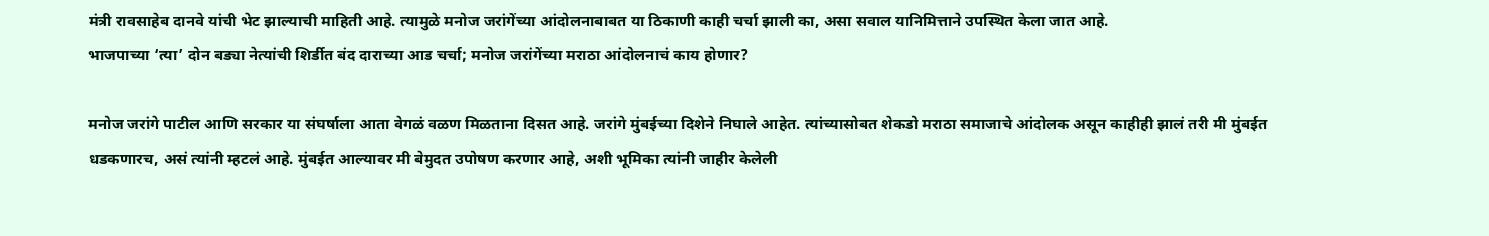मंत्री रावसाहेब दानवे यांची भेट झाल्याची माहिती आहे. त्यामुळे मनोज जरांगेंच्या आंदोलनाबाबत या ठिकाणी काही चर्चा झाली का, असा सवाल यानिमित्ताने उपस्थित केला जात आहे.
भाजपाच्या ‘त्या’ दोन बड्या नेत्यांची शिर्डीत बंद दाराच्या आड चर्चा; मनोज जरांगेंच्या मराठा आंदोलनाचं काय होणार?

मनोज जरांगे पाटील आणि सरकार या संघर्षाला आता वेगळं वळण मिळताना दिसत आहे. जरांगे मुंबईच्या दिशेने निघाले आहेत. त्यांच्यासोबत शेकडो मराठा समाजाचे आंदोलक असून काहीही झालं तरी मी मुंबईत धडकणारच, असं त्यांनी म्हटलं आहे. मुंबईत आल्यावर मी बेमुदत उपोषण करणार आहे, अशी भूमिका त्यांनी जाहीर केलेली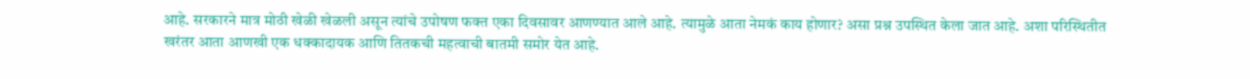आहे. सरकारने मात्र मोठी खेळी खेळली असून त्यांचे उपोषण फक्त एका दिवसावर आणण्यात आले आहे. त्यामुळे आता नेमकं काय होणार? असा प्रश्न उपस्थित केला जात आहे. अशा परिस्थितीत खरंतर आता आणखी एक धक्कादायक आणि तितकची महत्वाची बातमी समोर येत आहे.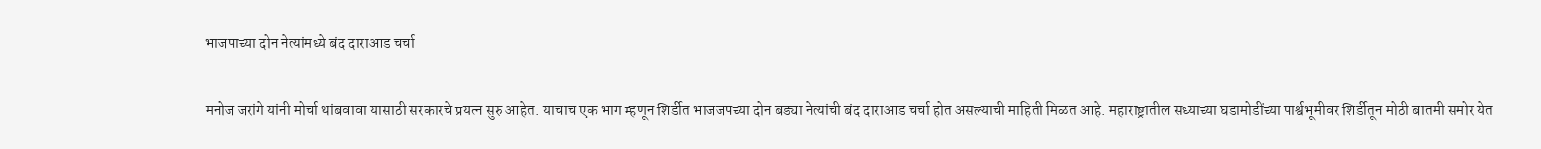भाजपाच्या दोन नेत्यांमध्ये बंद दाराआड चर्चा

मनोज जरांगे यांनी मोर्चा थांबवावा यासाठी सरकारचे प्रयत्न सुरु आहेत. याचाच एक भाग म्हणून शिर्डीत भाजजपच्या दोन बड्या नेत्यांची बंद दाराआड चर्चा होत असल्याची माहिती मिळत आहे. महाराष्ट्रातील सध्याच्या घडामोडींच्या पार्श्वभूमीवर शिर्डीतून मोठी बातमी समोर येत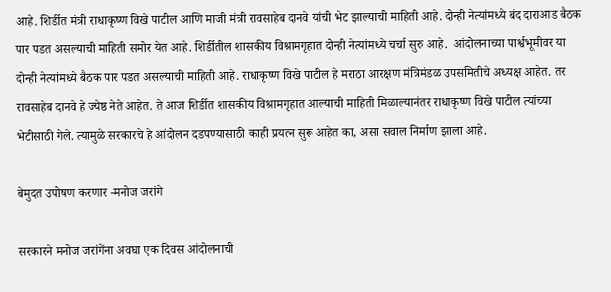आहे. शिर्डीत मंत्री राधाकृष्ण विखे पाटील आणि माजी मंत्री रावसाहेब दानवे यांची भेट झाल्याची माहिती आहे. दोन्ही नेत्यांमध्ये बंद दाराआड बैठक पार पडत असल्याची माहिती समोर येत आहे. शिर्डीतील शासकीय विश्रामगृहात दोन्ही नेत्यांमध्ये चर्चा सुरु आहे.  आंदोलनाच्या पार्श्वभूमीवर या दोन्ही नेत्यांमध्ये बैठक पार पडत असल्याची माहिती आहे. राधाकृष्ण विखे पाटील हे मराठा आरक्षण मंत्रिमंडळ उपसमितीचे अध्यक्ष आहेत. तर रावसाहेब दानवे हे ज्येष्ठ नेते आहेत. ते आज शिर्डीत शासकीय विश्रामगृहात आल्याची माहिती मिळाल्यानंतर राधाकृष्ण विखे पाटील त्यांच्या भेटीसाठी गेले. त्यामुळे सरकारचे हे आंदोलन दडपण्यासाठी काही प्रयत्न सुरू आहेत का, असा सवाल निर्माण झाला आहे.

बेमुदत उपोषण करणार -मनोज जरांगे

सरकारने मनोज जरांगेंना अवघा एक दिवस आंदोलनाची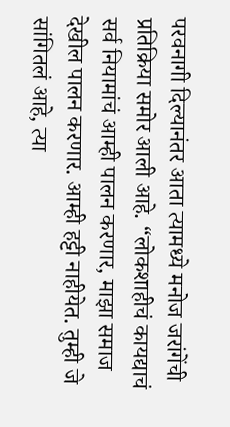परवनागी दिल्यानंतर आता त्यामध्ये मनोज जरांगेंची प्रतिक्रिया समोर आली आहे. “लोकशाहीचं कायद्याचं सर्व नियामांचं आम्ही पालन करणार, माझा समाज देखील पालन करणार. आम्ही हट्टी नाहीयेत. तुम्ही जे सांगितलं आहे, त्या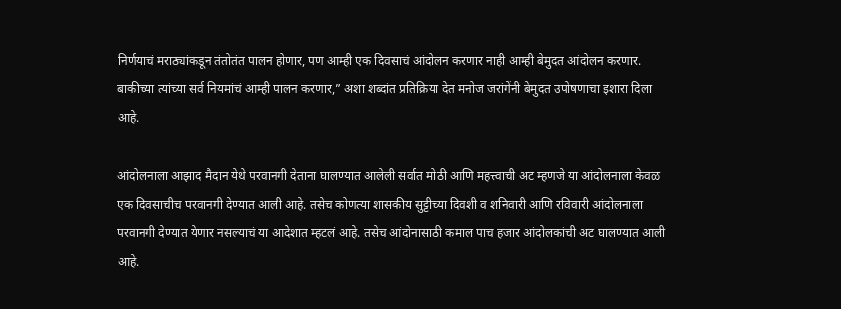निर्णयाचं मराठ्यांकडून तंतोतंत पालन होणार, पण आम्ही एक दिवसाचं आंदोलन करणार नाही आम्ही बेमुदत आंदोलन करणार. बाकीच्या त्यांच्या सर्व नियमांचं आम्ही पालन करणार,” अशा शब्दांत प्रतिक्रिया देत मनोज जरांगेंनी बेमुदत उपोषणाचा इशारा दिला आहे.

आंदोलनाला आझाद मैदान येथे परवानगी देताना घालण्यात आलेली सर्वात मोठी आणि महत्त्वाची अट म्हणजे या आंदोलनाला केवळ एक दिवसाचीच परवानगी देण्यात आली आहे. तसेच कोणत्या शासकीय सुट्टीच्या दिवशी व शनिवारी आणि रविवारी आंदोलनाला परवानगी देण्यात येणार नसल्याचं या आदेशात म्हटलं आहे. तसेच आंदोनासाठी कमाल पाच हजार आंदोलकांची अट घालण्यात आली आहे.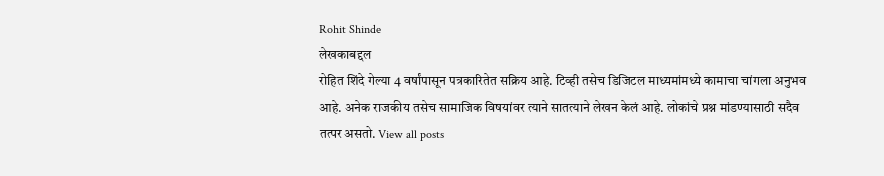Rohit Shinde
लेखकाबद्दल
रोहित शिंदे गेल्या 4 वर्षांपासून पत्रकारितेत सक्रिय आहे. टिव्ही तसेच डिजिटल माध्यमांमध्ये कामाचा चांगला अनुभव आहे. अनेक राजकीय तसेच सामाजिक विषयांवर त्याने सातत्याने लेखन केलं आहे. लोकांचे प्रश्न मांडण्यासाठी सदैव तत्पर असतो. View all posts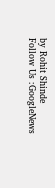by Rohit Shinde
Follow Us :GoogleNews